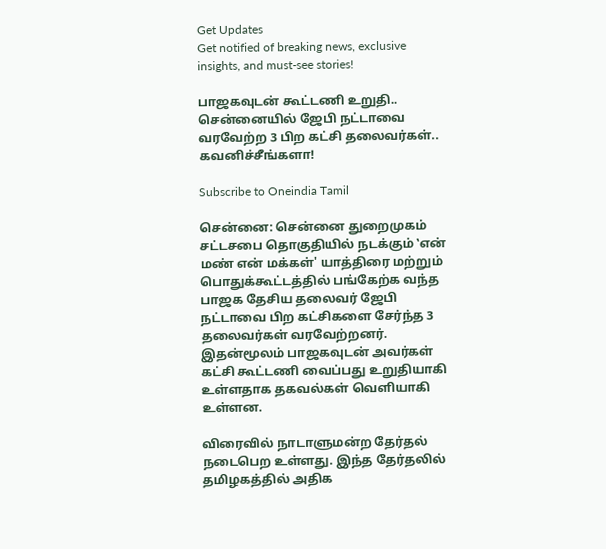Get Updates
Get notified of breaking news, exclusive insights, and must-see stories!

பாஜகவுடன் கூட்டணி உறுதி.. சென்னையில் ஜேபி நட்டாவை வரவேற்ற 3 பிற கட்சி தலைவர்கள்.. கவனிச்சீங்களா!

Subscribe to Oneindia Tamil

சென்னை: சென்னை துறைமுகம் சட்டசபை தொகுதியில் நடக்கும் ‛என் மண் என் மக்கள்' யாத்திரை மற்றும் பொதுக்கூட்டத்தில் பங்கேற்க வந்த பாஜக தேசிய தலைவர் ஜேபி நட்டாவை பிற கட்சிகளை சேர்ந்த 3 தலைவர்கள் வரவேற்றனர். இதன்மூலம் பாஜகவுடன் அவர்கள் கட்சி கூட்டணி வைப்பது உறுதியாகி உள்ளதாக தகவல்கள் வெளியாகி உள்ளன.

விரைவில் நாடாளுமன்ற தேர்தல் நடைபெற உள்ளது. இந்த தேர்தலில் தமிழகத்தில் அதிக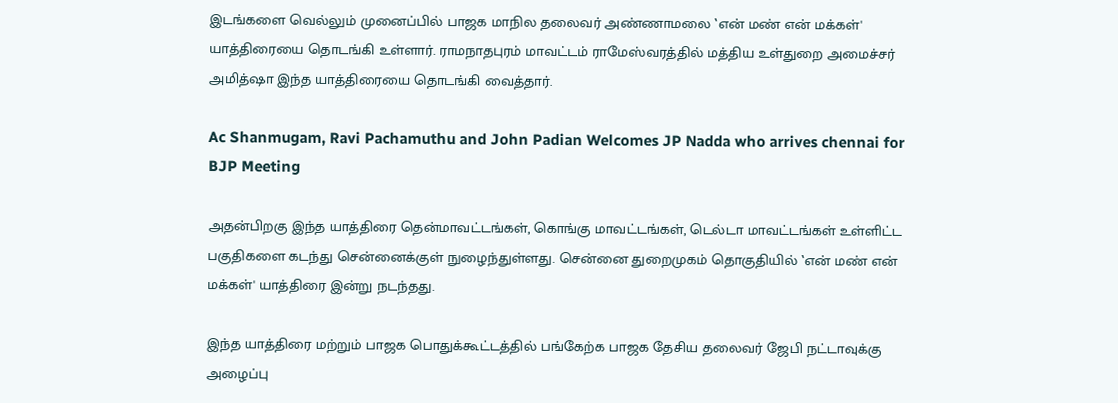இடங்களை வெல்லும் முனைப்பில் பாஜக மாநில தலைவர் அண்ணாமலை ‛என் மண் என் மக்கள்' யாத்திரையை தொடங்கி உள்ளார். ராமநாதபுரம் மாவட்டம் ராமேஸ்வரத்தில் மத்திய உள்துறை அமைச்சர் அமித்ஷா இந்த யாத்திரையை தொடங்கி வைத்தார்.

Ac Shanmugam, Ravi Pachamuthu and John Padian Welcomes JP Nadda who arrives chennai for BJP Meeting

அதன்பிறகு இந்த யாத்திரை தென்மாவட்டங்கள், கொங்கு மாவட்டங்கள், டெல்டா மாவட்டங்கள் உள்ளிட்ட பகுதிகளை கடந்து சென்னைக்குள் நுழைந்துள்ளது. சென்னை துறைமுகம் தொகுதியில் ‛என் மண் என் மக்கள்' யாத்திரை இன்று நடந்தது.

இந்த யாத்திரை மற்றும் பாஜக பொதுக்கூட்டத்தில் பங்கேற்க பாஜக தேசிய தலைவர் ஜேபி நட்டாவுக்கு அழைப்பு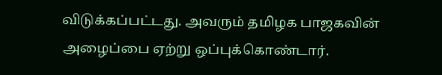விடுக்கப்பட்டது. அவரும் தமிழக பாஜகவின் அழைப்பை ஏற்று ஒப்புக்கொண்டார்.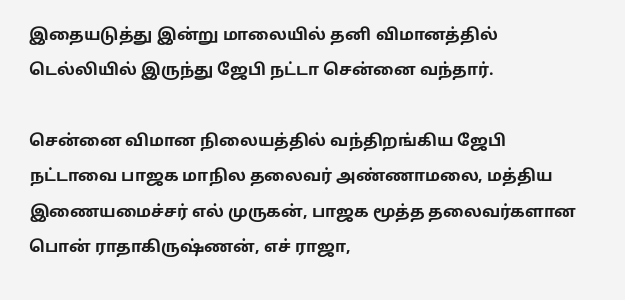இதையடுத்து இன்று மாலையில் தனி விமானத்தில் டெல்லியில் இருந்து ஜேபி நட்டா சென்னை வந்தார்.

சென்னை விமான நிலையத்தில் வந்திறங்கிய ஜேபி நட்டாவை பாஜக மாநில தலைவர் அண்ணாமலை, மத்திய இணையமைச்சர் எல் முருகன், பாஜக மூத்த தலைவர்களான பொன் ராதாகிருஷ்ணன், எச் ராஜா,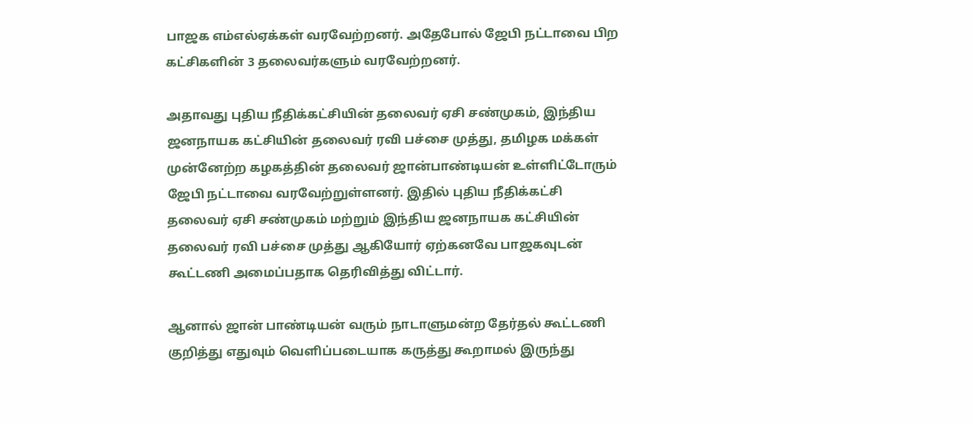பாஜக எம்எல்ஏக்கள் வரவேற்றனர். அதேபோல் ஜேபி நட்டாவை பிற கட்சிகளின் 3 தலைவர்களும் வரவேற்றனர்.

அதாவது புதிய நீதிக்கட்சியின் தலைவர் ஏசி சண்முகம், இந்திய ஜனநாயக கட்சியின் தலைவர் ரவி பச்சை முத்து, தமிழக மக்கள் முன்னேற்ற கழகத்தின் தலைவர் ஜான்பாண்டியன் உள்ளிட்டோரும் ஜேபி நட்டாவை வரவேற்றுள்ளனர். இதில் புதிய நீதிக்கட்சி தலைவர் ஏசி சண்முகம் மற்றும் இந்திய ஜனநாயக கட்சியின் தலைவர் ரவி பச்சை முத்து ஆகியோர் ஏற்கனவே பாஜகவுடன் கூட்டணி அமைப்பதாக தெரிவித்து விட்டார்.

ஆனால் ஜான் பாண்டியன் வரும் நாடாளுமன்ற தேர்தல் கூட்டணி குறித்து எதுவும் வெளிப்படையாக கருத்து கூறாமல் இருந்து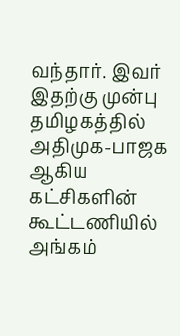வந்தார். இவர் இதற்கு முன்பு தமிழகத்தில் அதிமுக-பாஜக ஆகிய கட்சிகளின் கூட்டணியில் அங்கம்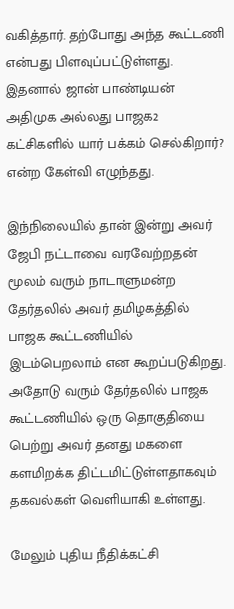வகித்தார். தற்போது அந்த கூட்டணி என்பது பிளவுப்பட்டுள்ளது. இதனால் ஜான் பாண்டியன் அதிமுக அல்லது பாஜக2 கட்சிகளில் யார் பக்கம் செல்கிறார்? என்ற கேள்வி எழுந்தது.

இந்நிலையில் தான் இன்று அவர் ஜேபி நட்டாவை வரவேற்றதன் மூலம் வரும் நாடாளுமன்ற தேர்தலில் அவர் தமிழகத்தில் பாஜக கூட்டணியில் இடம்பெறலாம் என கூறப்படுகிறது. அதோடு வரும் தேர்தலில் பாஜக கூட்டணியில் ஒரு தொகுதியை பெற்று அவர் தனது மகளை களமிறக்க திட்டமிட்டுள்ளதாகவும் தகவல்கள் வெளியாகி உள்ளது.

மேலும் புதிய நீதிக்கட்சி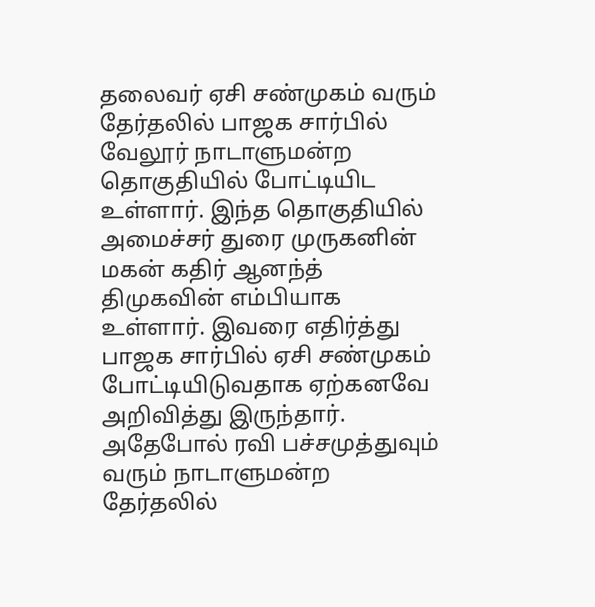தலைவர் ஏசி சண்முகம் வரும் தேர்தலில் பாஜக சார்பில் வேலூர் நாடாளுமன்ற தொகுதியில் போட்டியிட உள்ளார். இந்த தொகுதியில் அமைச்சர் துரை முருகனின் மகன் கதிர் ஆனந்த் திமுகவின் எம்பியாக உள்ளார். இவரை எதிர்த்து பாஜக சார்பில் ஏசி சண்முகம் போட்டியிடுவதாக ஏற்கனவே அறிவித்து இருந்தார். அதேபோல் ரவி பச்சமுத்துவும் வரும் நாடாளுமன்ற தேர்தலில்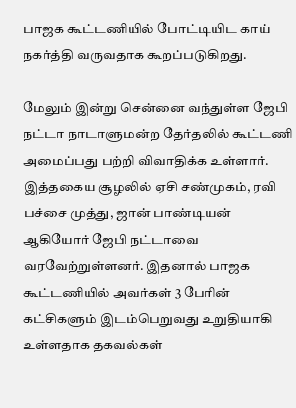பாஜக கூட்டணியில் போட்டியிட காய் நகர்த்தி வருவதாக கூறப்படுகிறது.

மேலும் இன்று சென்னை வந்துள்ள ஜேபி நட்டா நாடாளுமன்ற தேர்தலில் கூட்டணி அமைப்பது பற்றி விவாதிக்க உள்ளார். இத்தகைய சூழலில் ஏசி சண்முகம், ரவி பச்சை முத்து, ஜான் பாண்டியன் ஆகியோர் ஜேபி நட்டாவை வரவேற்றுள்ளனர். இதனால் பாஜக கூட்டணியில் அவர்கள் 3 பேரின் கட்சிகளும் இடம்பெறுவது உறுதியாகி உள்ளதாக தகவல்கள்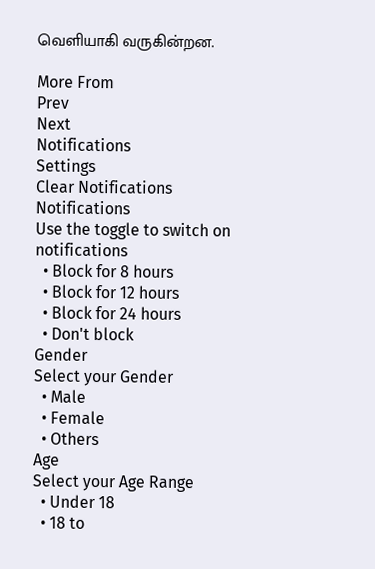வெளியாகி வருகின்றன.

More From
Prev
Next
Notifications
Settings
Clear Notifications
Notifications
Use the toggle to switch on notifications
  • Block for 8 hours
  • Block for 12 hours
  • Block for 24 hours
  • Don't block
Gender
Select your Gender
  • Male
  • Female
  • Others
Age
Select your Age Range
  • Under 18
  • 18 to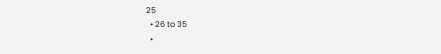25
  • 26 to 35
  •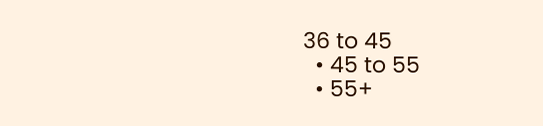36 to 45
  • 45 to 55
  • 55+